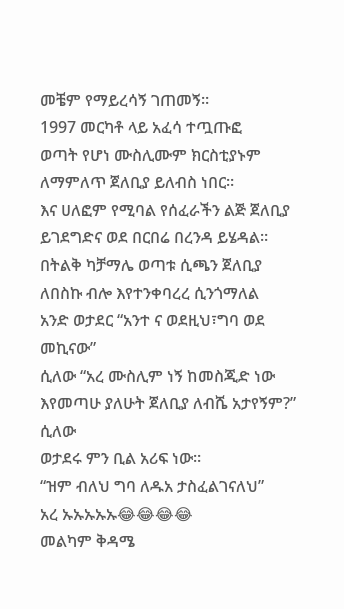መቼም የማይረሳኝ ገጠመኝ።
1997 መርካቶ ላይ አፈሳ ተጧጡፎ
ወጣት የሆነ ሙስሊሙም ክርስቲያኑም ለማምለጥ ጀለቢያ ይለብስ ነበር።
እና ሀለፎም የሚባል የሰፈራችን ልጅ ጀለቢያ ይገደግድና ወደ በርበሬ በረንዳ ይሄዳል።
በትልቅ ካቻማሌ ወጣቱ ሲጫን ጀለቢያ ለበስኩ ብሎ እየተንቀባረረ ሲንጎማለል
አንድ ወታደር “አንተ ና ወደዚህ፣ግባ ወደ መኪናው”
ሲለው “አረ ሙስሊም ነኝ ከመስጂድ ነው እየመጣሁ ያለሁት ጀለቢያ ለብሼ አታየኝም?” ሲለው
ወታደሩ ምን ቢል አሪፍ ነው።
“ዝም ብለህ ግባ ለዱአ ታስፈልገናለህ”
አረ ኡኡኡኡኡ😂😂😂😂
መልካም ቅዳሜ